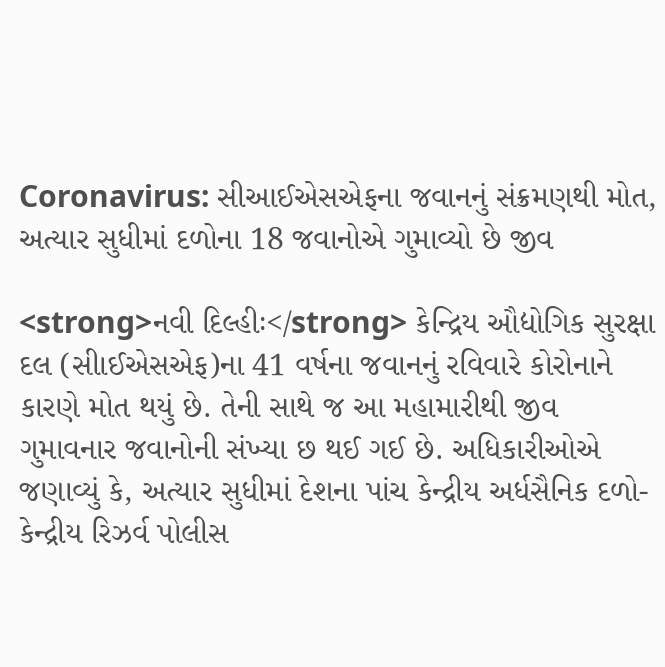Coronavirus: સીઆઈએસએફના જવાનનું સંક્રમણથી મોત, અત્યાર સુધીમાં દળોના 18 જવાનોએ ગુમાવ્યો છે જીવ

<strong>નવી દિલ્હીઃ</strong> કેન્દ્રિય ઔદ્યોગિક સુરક્ષા દલ (સીાઈએસએફ)ના 41 વર્ષના જવાનનું રવિવારે કોરોનાને કારણે મોત થયું છે. તેની સાથે જ આ મહામારીથી જીવ ગુમાવનાર જવાનોની સંખ્યા છ થઈ ગઈ છે. અધિકારીઓએ જણાવ્યું કે, અત્યાર સુધીમાં દેશના પાંચ કેન્દ્રીય અર્ધસૈનિક દળો- કેન્દ્રીય રિઝર્વ પોલીસ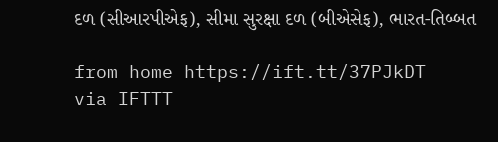દળ (સીઆરપીએફ), સીમા સુરક્ષા દળ (બીએસેફ), ભારત-તિબ્બત

from home https://ift.tt/37PJkDT
via IFTTT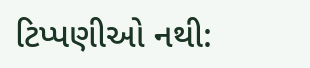ટિપ્પણીઓ નથી: